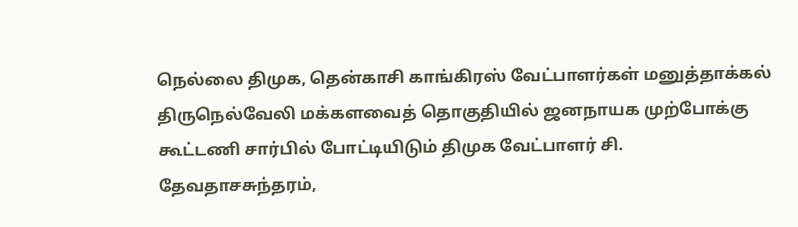நெல்லை திமுக, தென்காசி காங்கிரஸ் வேட்பாளர்கள் மனுத்தாக்கல்
திருநெல்வேலி மக்களவைத் தொகுதியில் ஜனநாயக முற்போக்கு கூட்டணி சார்பில் போட்டியிடும் திமுக வேட்பாளர் சி. தேவதாசசுந்தரம்,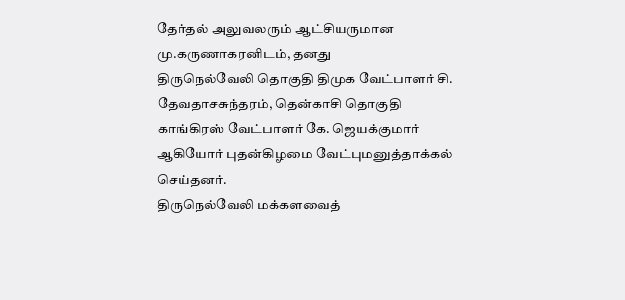தேர்தல் அலுவலரும் ஆட்சியருமான மு.கருணாகரனிடம், தனது
திருநெல்வேலி தொகுதி திமுக வேட்பாளர் சி. தேவதாசசுந்தரம், தென்காசி தொகுதி காங்கிரஸ் வேட்பாளர் கே. ஜெயக்குமார் ஆகியோர் புதன்கிழமை வேட்புமனுத்தாக்கல் செய்தனர்.
திருநெல்வேலி மக்களவைத்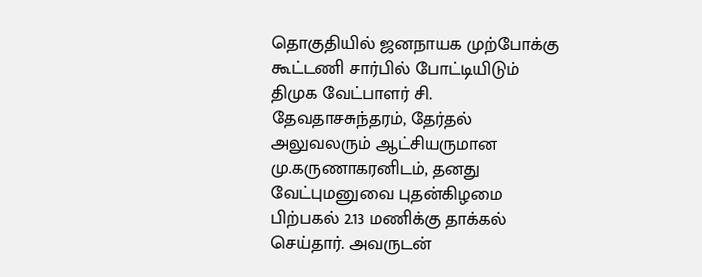தொகுதியில் ஜனநாயக முற்போக்கு கூட்டணி சார்பில் போட்டியிடும் திமுக வேட்பாளர் சி. தேவதாசசுந்தரம், தேர்தல் அலுவலரும் ஆட்சியருமான மு.கருணாகரனிடம், தனது வேட்புமனுவை புதன்கிழமை பிற்பகல் 2.13 மணிக்கு தாக்கல் செய்தார். அவருடன்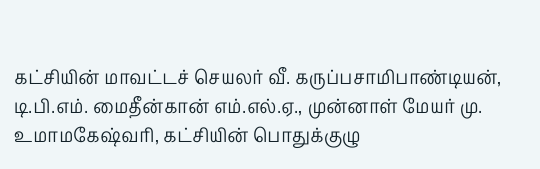கட்சியின் மாவட்டச் செயலர் வீ. கருப்பசாமிபாண்டியன், டி.பி.எம். மைதீன்கான் எம்.எல்.ஏ., முன்னாள் மேயர் மு. உமாமகேஷ்வரி, கட்சியின் பொதுக்குழு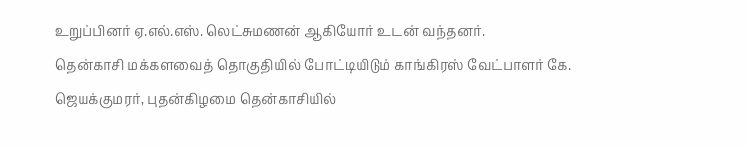உறுப்பினர் ஏ.எல்.எஸ். லெட்சுமணன் ஆகியோர் உடன் வந்தனர்.
தென்காசி மக்களவைத் தொகுதியில் போட்டியிடும் காங்கிரஸ் வேட்பாளர் கே. ஜெயக்குமரர், புதன்கிழமை தென்காசியில்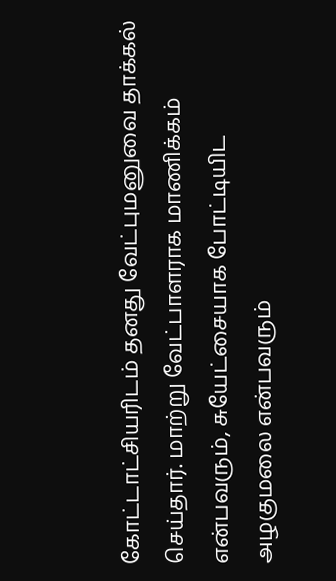கோட்டாட்சியரிடம் தனது வேட்புமனுவை தாக்கல் செய்தார். மாற்று வேட்பாளராக மாணிக்கம் என்பவரும், சுயேட்சையாக போட்டியிட அழகுமலை என்பவரும்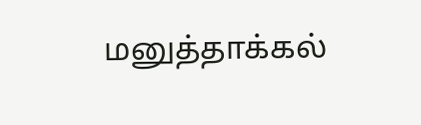மனுத்தாக்கல்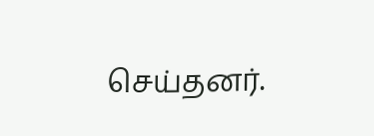செய்தனர்.